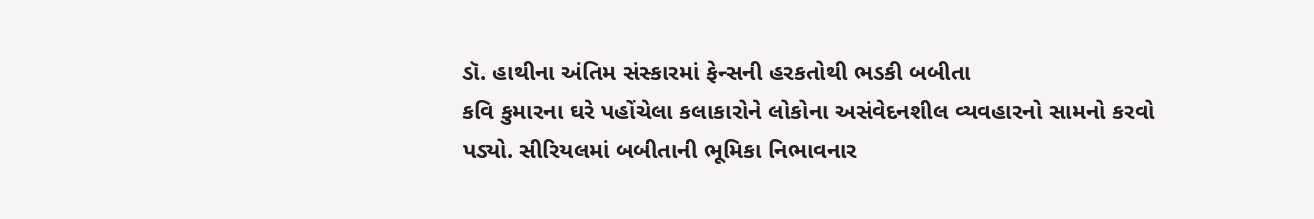ડૉ. હાથીના અંતિમ સંસ્કારમાં ફેન્સની હરકતોથી ભડકી બબીતા
કવિ કુમારના ઘરે પહોંચેલા કલાકારોને લોકોના અસંવેદનશીલ વ્યવહારનો સામનો કરવો પડ્યો. સીરિયલમાં બબીતાની ભૂમિકા નિભાવનાર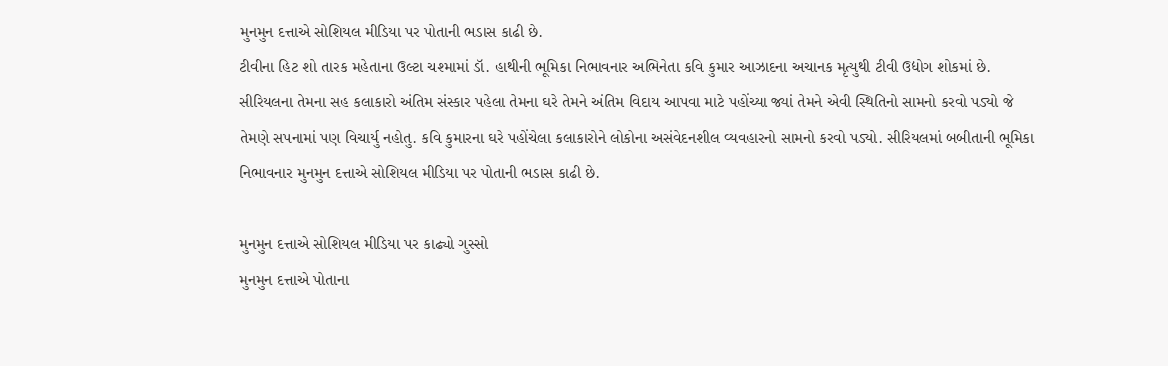મુનમુન દત્તાએ સોશિયલ મીડિયા પર પોતાની ભડાસ કાઢી છે.
ટીવીના હિટ શો તારક મહેતાના ઉલ્ટા ચશ્મામાં ડૉ. હાથીની ભૂમિકા નિભાવનાર અભિનેતા કવિ કુમાર આઝાદના અચાનક મૃત્યુથી ટીવી ઉદ્યોગ શોકમાં છે. સીરિયલના તેમના સહ કલાકારો અંતિમ સંસ્કાર પહેલા તેમના ઘરે તેમને અંતિમ વિદાય આપવા માટે પહોંચ્યા જ્યાં તેમને એવી સ્થિતિનો સામનો કરવો પડ્યો જે તેમણે સપનામાં પણ વિચાર્યુ નહોતુ. કવિ કુમારના ઘરે પહોંચેલા કલાકારોને લોકોના અસંવેદનશીલ વ્યવહારનો સામનો કરવો પડ્યો. સીરિયલમાં બબીતાની ભૂમિકા નિભાવનાર મુનમુન દત્તાએ સોશિયલ મીડિયા પર પોતાની ભડાસ કાઢી છે.

મુનમુન દત્તાએ સોશિયલ મીડિયા પર કાઢ્યો ગુસ્સો
મુનમુન દત્તાએ પોતાના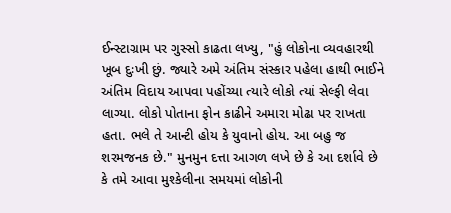ઈન્સ્ટાગ્રામ પર ગુસ્સો કાઢતા લખ્યુ, "હું લોકોના વ્યવહારથી ખૂબ દુઃખી છું. જ્યારે અમે અંતિમ સંસ્કાર પહેલા હાથી ભાઈને અંતિમ વિદાય આપવા પહોંચ્યા ત્યારે લોકો ત્યાં સેલ્ફી લેવા લાગ્યા. લોકો પોતાના ફોન કાઢીને અમારા મોઢા પર રાખતા હતા. ભલે તે આન્ટી હોય કે યુવાનો હોય. આ બહુ જ શરમજનક છે." મુનમુન દત્તા આગળ લખે છે કે આ દર્શાવે છે કે તમે આવા મુશ્કેલીના સમયમાં લોકોની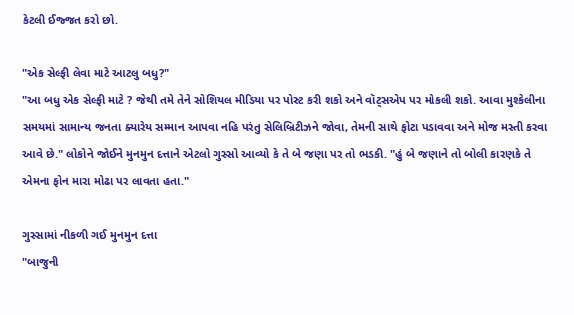કેટલી ઈજ્જત કરો છો.

"એક સેલ્ફી લેવા માટે આટલુ બધુ?"
"આ બધુ એક સેલ્ફી માટે ? જેથી તમે તેને સોશિયલ મીડિયા પર પોસ્ટ કરી શકો અને વૉટ્સએપ પર મોકલી શકો. આવા મુશ્કેલીના સમયમાં સામાન્ય જનતા ક્યારેય સમ્માન આપવા નહિ પરંતુ સેલિબ્રિટીઝને જોવા, તેમની સાથે ફોટા પડાવવા અને મોજ મસ્તી કરવા આવે છે." લોકોને જોઈને મુનમુન દત્તાને એટલો ગુસ્સો આવ્યો કે તે બે જણા પર તો ભડકી. "હું બે જણાને તો બોલી કારણકે તે એમના ફોન મારા મોઢા પર લાવતા હતા."

ગુસ્સામાં નીકળી ગઈ મુનમુન દત્તા
"બાજુની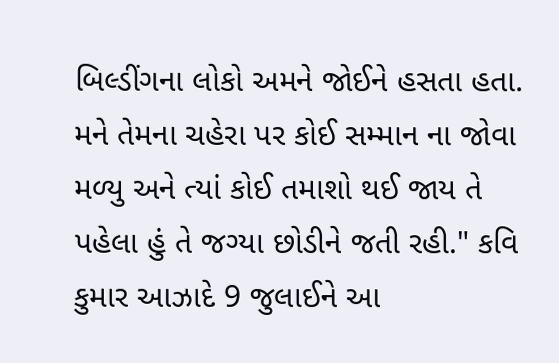બિલ્ડીંગના લોકો અમને જોઈને હસતા હતા. મને તેમના ચહેરા પર કોઈ સમ્માન ના જોવા મળ્યુ અને ત્યાં કોઈ તમાશો થઈ જાય તે પહેલા હું તે જગ્યા છોડીને જતી રહી." કવિ કુમાર આઝાદે 9 જુલાઈને આ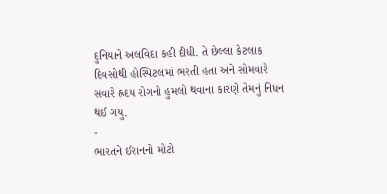દુનિયાને અલવિદા કહી દીધી. તે છેલ્લા કેટલાક દિવસોથી હોસ્પિટલમાં ભરતી હતા અને સોમવારે સવારે હ્રદય રોગનો હુમલો થવાના કારણે તેમનું નિધન થઈ ગયુ.
-
ભારતને ઈરાનનો મોટો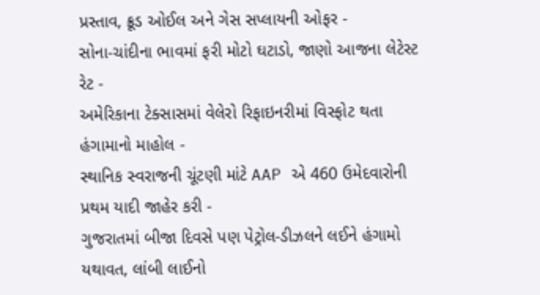પ્રસ્તાવ, ક્રૂડ ઓઈલ અને ગેસ સપ્લાયની ઓફર -
સોના-ચાંદીના ભાવમાં ફરી મોટો ઘટાડો, જાણો આજના લેટેસ્ટ રેટ -
અમેરિકાના ટેક્સાસમાં વેલેરો રિફાઇનરીમાં વિસ્ફોટ થતા હંગામાનો માહોલ -
સ્થાનિક સ્વરાજની ચૂંટણી માંટે AAP એ 460 ઉમેદવારોની પ્રથમ યાદી જાહેર કરી -
ગુજરાતમાં બીજા દિવસે પણ પેટ્રોલ-ડીઝલને લઈને હંગામો યથાવત, લાંબી લાઈનો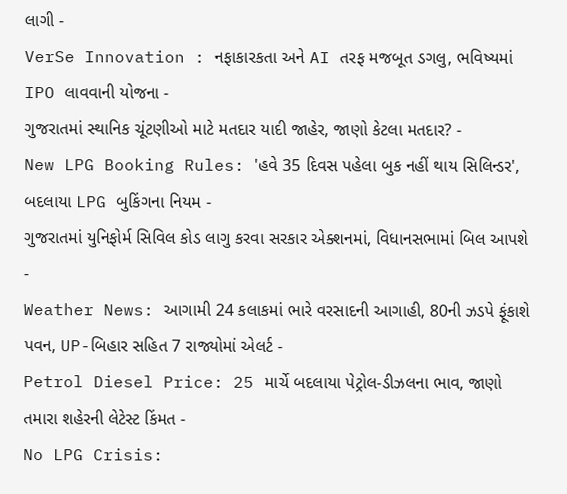લાગી -
VerSe Innovation : નફાકારકતા અને AI તરફ મજબૂત ડગલુ, ભવિષ્યમાં IPO લાવવાની યોજના -
ગુજરાતમાં સ્થાનિક ચૂંટણીઓ માટે મતદાર યાદી જાહેર, જાણો કેટલા મતદાર? -
New LPG Booking Rules: 'હવે 35 દિવસ પહેલા બુક નહીં થાય સિલિન્ડર', બદલાયા LPG બુકિંગના નિયમ -
ગુજરાતમાં યુનિફોર્મ સિવિલ કોડ લાગુ કરવા સરકાર એક્શનમાં, વિધાનસભામાં બિલ આપશે -
Weather News: આગામી 24 કલાકમાં ભારે વરસાદની આગાહી, 80ની ઝડપે ફૂંકાશે પવન, UP-બિહાર સહિત 7 રાજ્યોમાં એલર્ટ -
Petrol Diesel Price: 25 માર્ચે બદલાયા પેટ્રોલ-ડીઝલના ભાવ, જાણો તમારા શહેરની લેટેસ્ટ કિંમત -
No LPG Crisis: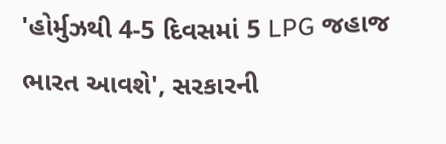'હોર્મુઝથી 4-5 દિવસમાં 5 LPG જહાજ ભારત આવશે', સરકારની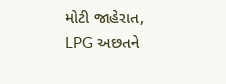મોટી જાહેરાત, LPG અછતને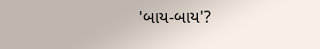'બાય-બાય'?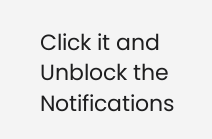Click it and Unblock the Notifications